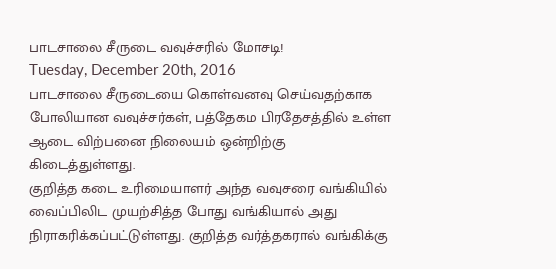பாடசாலை சீருடை வவுச்சரில் மோசடி!
Tuesday, December 20th, 2016
பாடசாலை சீருடையை கொள்வனவு செய்வதற்காக போலியான வவுச்சர்கள், பத்தேகம பிரதேசத்தில் உள்ள ஆடை விற்பனை நிலையம் ஒன்றிற்கு கிடைத்துள்ளது.
குறித்த கடை உரிமையாளர் அந்த வவுசரை வங்கியில் வைப்பிலிட முயற்சித்த போது வங்கியால் அது நிராகரிக்கப்பட்டுள்ளது. குறித்த வர்த்தகரால் வங்கிக்கு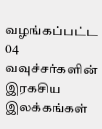வழங்கப்பட்ட 04 வவுச்சர்களின் இரகசிய இலக்கங்கள்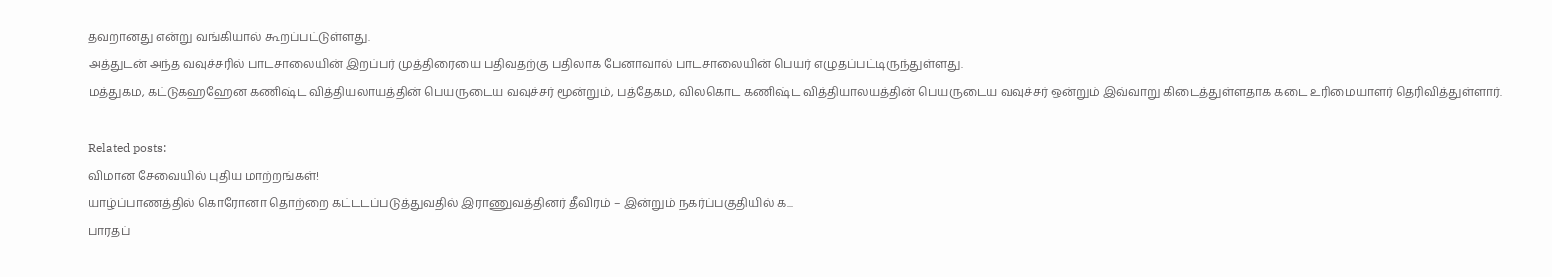தவறானது என்று வங்கியால் கூறப்பட்டுள்ளது.
அத்துடன் அந்த வவுச்சரில் பாடசாலையின் இறப்பர் முத்திரையை பதிவதற்கு பதிலாக பேனாவால் பாடசாலையின் பெயர் எழுதப்பட்டிருந்துள்ளது.
மத்துகம, கட்டுகஹஹேன கணிஷ்ட வித்தியலாயத்தின் பெயருடைய வவுச்சர் மூன்றும், பத்தேகம, விலகொட கணிஷ்ட வித்தியாலயத்தின் பெயருடைய வவுச்சர் ஒன்றும் இவ்வாறு கிடைத்துள்ளதாக கடை உரிமையாளர் தெரிவித்துள்ளார்.

Related posts:
விமான சேவையில் புதிய மாற்றங்கள்!
யாழ்ப்பாணத்தில் கொரோனா தொற்றை கட்டடப்படுத்துவதில் இராணுவத்தினர் தீவிரம் – இன்றும் நகர்ப்பகுதியில் க...
பாரதப்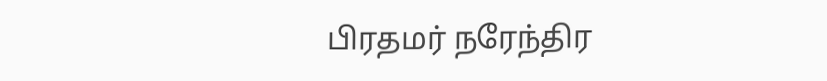பிரதமர் நரேந்திர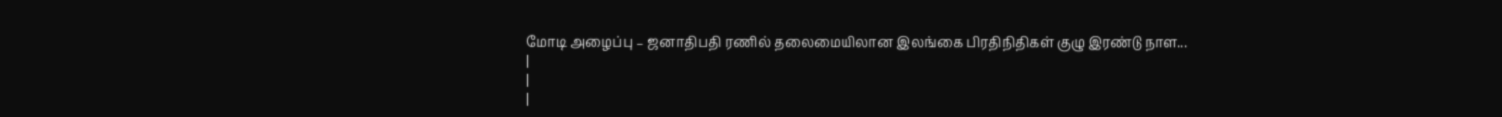மோடி அழைப்பு – ஜனாதிபதி ரணில் தலைமையிலான இலங்கை பிரதிநிதிகள் குழு இரண்டு நாள...
|
|
|